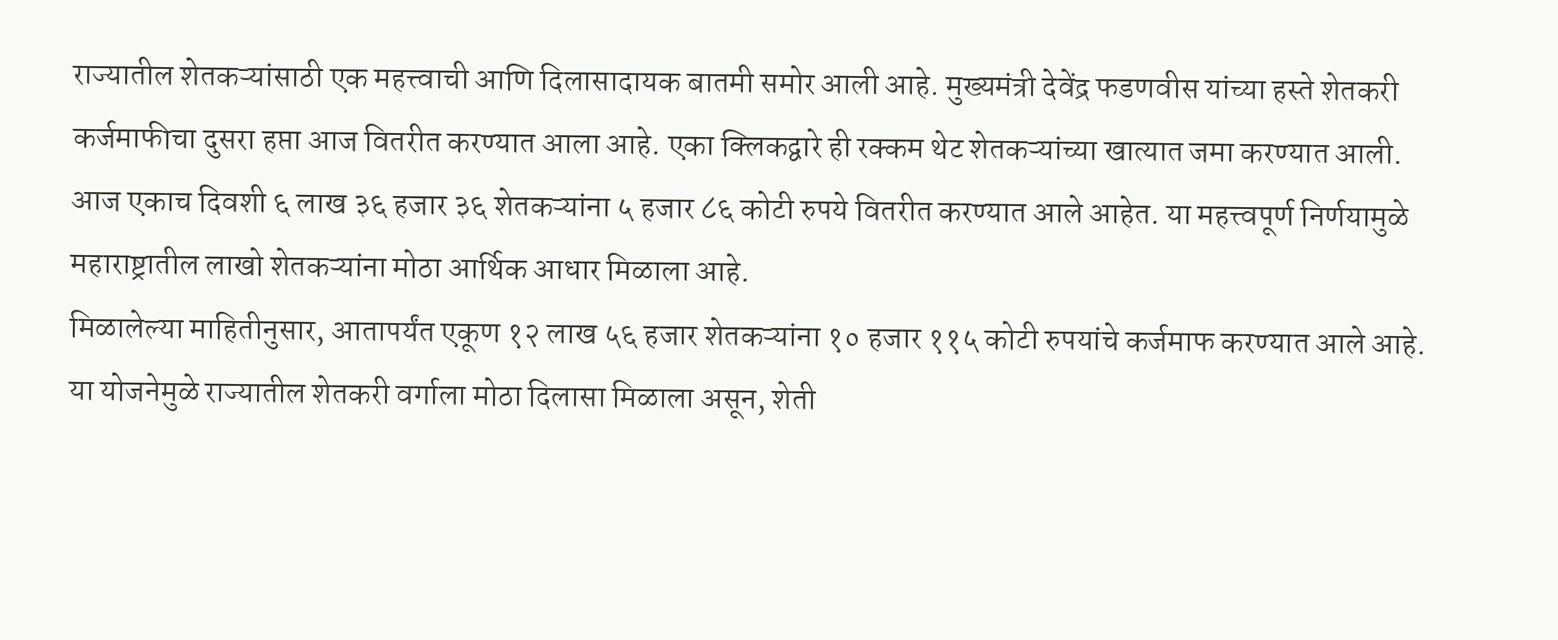राज्यातील शेतकऱ्यांसाठी एक महत्त्वाची आणि दिलासादायक बातमी समोर आली आहे. मुख्यमंत्री देवेंद्र फडणवीस यांच्या हस्ते शेतकरी कर्जमाफीचा दुसरा हप्ता आज वितरीत करण्यात आला आहे. एका क्लिकद्वारे ही रक्कम थेट शेतकऱ्यांच्या खात्यात जमा करण्यात आली. आज एकाच दिवशी ६ लाख ३६ हजार ३६ शेतकऱ्यांना ५ हजार ८६ कोटी रुपये वितरीत करण्यात आले आहेत. या महत्त्वपूर्ण निर्णयामुळे महाराष्ट्रातील लाखो शेतकऱ्यांना मोठा आर्थिक आधार मिळाला आहे.
मिळालेल्या माहितीनुसार, आतापर्यंत एकूण १२ लाख ५६ हजार शेतकऱ्यांना १० हजार ११५ कोटी रुपयांचे कर्जमाफ करण्यात आले आहे. या योजनेमुळे राज्यातील शेतकरी वर्गाला मोठा दिलासा मिळाला असून, शेती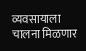व्यवसायाला चालना मिळणार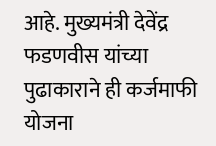आहे. मुख्यमंत्री देवेंद्र फडणवीस यांच्या पुढाकाराने ही कर्जमाफी योजना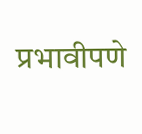प्रभावीपणे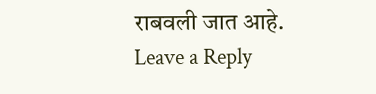राबवली जात आहे.
Leave a Reply